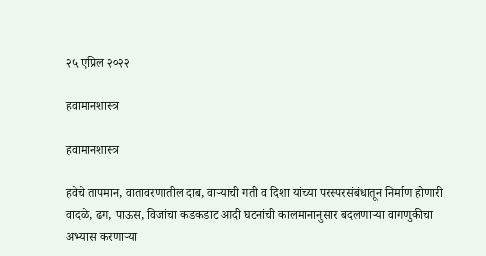२५ एप्रिल २०२२

हवामानशास्त्र

हवामानशास्त्र

हवेचे तापमान, वातावरणातील दाब, वाऱ्याची गती व दिशा यांच्या परस्परसंबंधातून निर्माण होणारी वादळे, ढग, पाऊस, विजांचा कडकडाट आदी घटनांची कालमानानुसार बदलणाऱ्या वागणुकीचा अभ्यास करणाऱ्या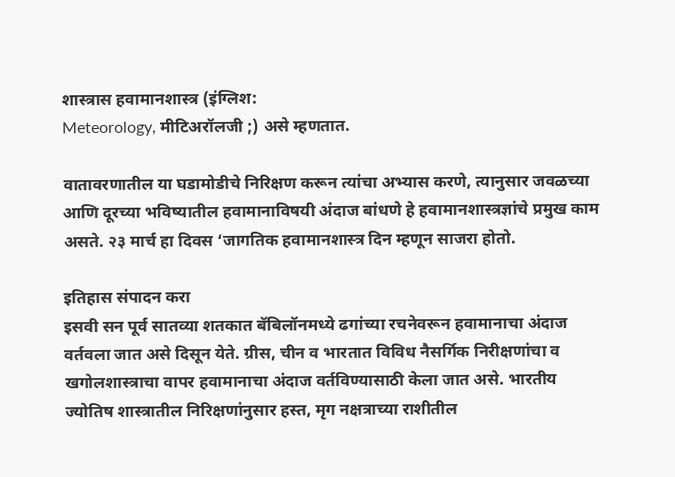शास्त्रास हवामानशास्त्र (इंग्लिश:
Meteorology, मीटिअरॉलजी ;) असे म्हणतात.

वातावरणातील या घडामोडीचे निरिक्षण करून त्यांचा अभ्यास करणे, त्यानुसार जवळच्या आणि दूरच्या भविष्यातील हवामानाविषयी अंदाज बांधणे हे हवामानशास्त्रज्ञांचे प्रमुख काम असते. २३ मार्च हा दिवस ‘जागतिक हवामानशास्त्र दिन म्हणून साजरा होतो.

इतिहास संपादन करा
इसवी सन पूर्व सातव्या शतकात बॅबिलॉनमध्ये ढगांच्या रचनेवरून हवामानाचा अंदाज वर्तवला जात असे दिसून येते. ग्रीस, चीन व भारतात विविध नैसर्गिक निरीक्षणांचा व खगोलशास्त्राचा वापर हवामानाचा अंदाज वर्तविण्यासाठी केला जात असे. भारतीय ज्योतिष शास्त्रातील निरिक्षणांनुसार हस्त, मृग नक्षत्राच्या राशीतील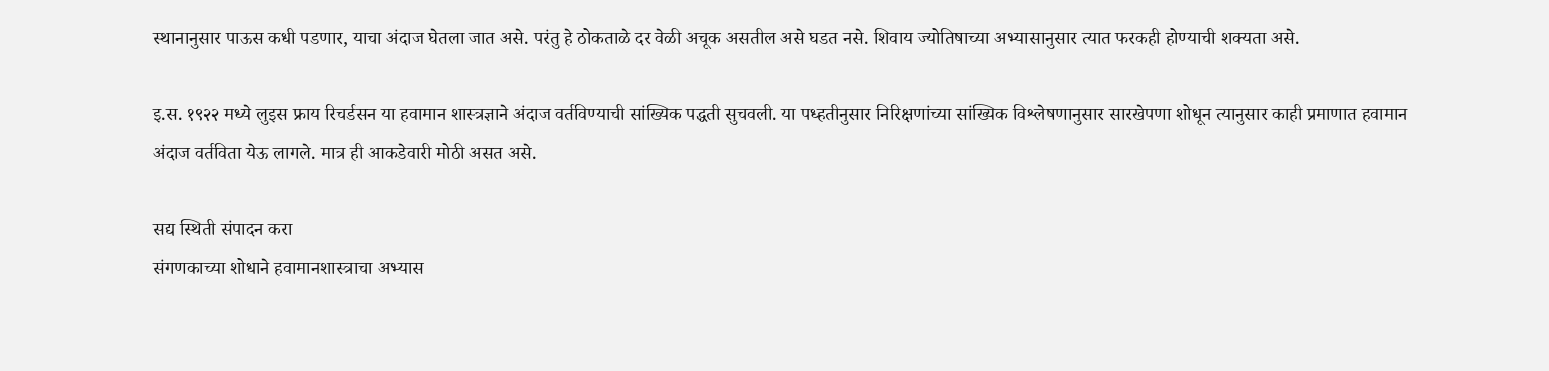स्थानानुसार पाऊस कधी पडणार, याचा अंदाज घेतला जात असे. परंतु हे ठोकताळे दर वेळी अचूक असतील असे घडत नसे. शिवाय ज्योतिषाच्या अभ्यासानुसार त्यात फरकही होण्याची शक्यता असे.

इ.स. १९२२ मध्ये लुइस फ्राय रिचर्डसन या हवामान शास्त्रज्ञाने अंदाज वर्तविण्याची सांख्यिक पद्धती सुचवली. या पध्हतीनुसार निरिक्षणांच्या सांख्यिक विश्लेषणानुसार सारखेपणा शोधून त्यानुसार काही प्रमाणात हवामान अंदाज वर्तविता येऊ लागले. मात्र ही आकडेवारी मोठी असत असे.

सद्य स्थिती संपादन करा
संगणकाच्या शोधाने हवामानशास्त्राचा अभ्यास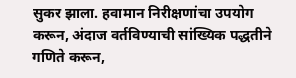सुकर झाला. हवामान निरीक्षणांचा उपयोग करून, अंदाज वर्तविण्याची सांख्यिक पद्धतीने गणिते करून,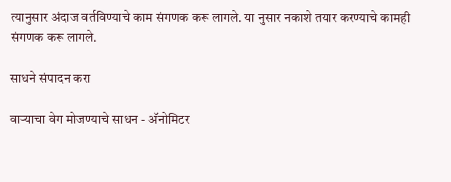त्यानुसार अंदाज वर्तविण्याचे काम संगणक करू लागले. या नुसार नकाशे तयार करण्याचे कामही संगणक करू लागले.

साधने संपादन करा

वाऱ्याचा वेग मोजण्याचे साधन - अ‍ॅनोमिटर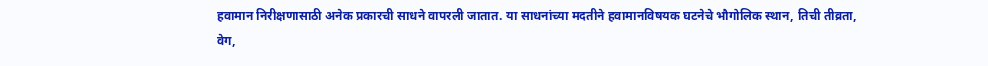हवामान निरीक्षणासाठी अनेक प्रकारची साधने वापरली जातात. या साधनांच्या मदतीने हवामानविषयक घटनेचे भौगोलिक स्थान, तिची तीव्रता, वेग,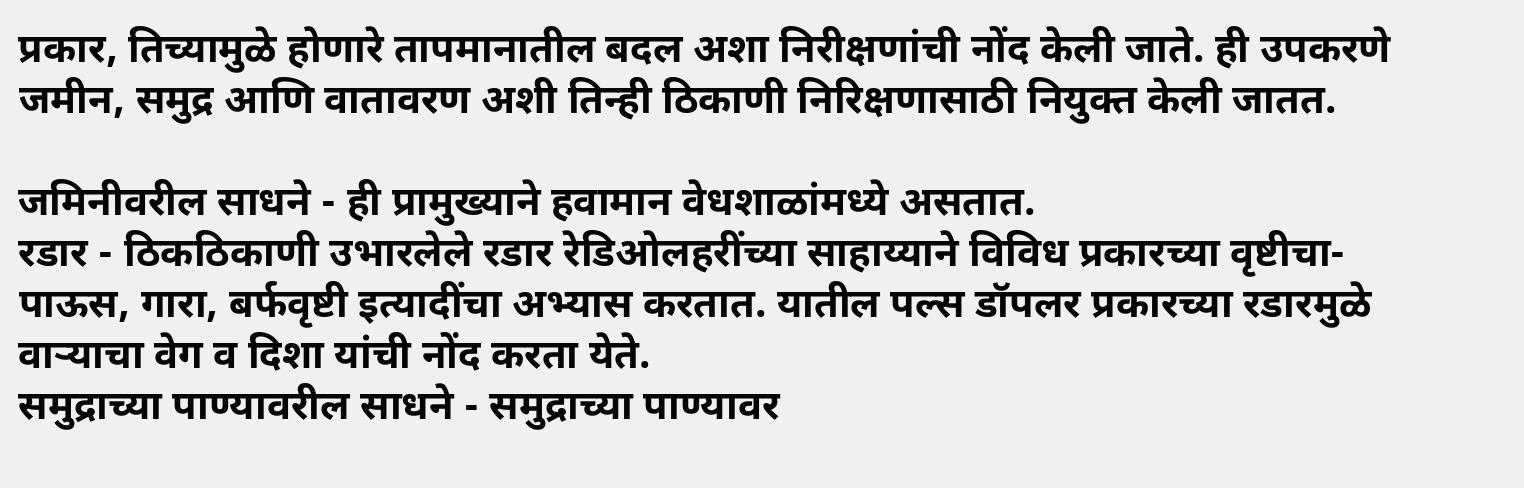प्रकार, तिच्यामुळे होणारे तापमानातील बदल अशा निरीक्षणांची नोंद केली जाते. ही उपकरणे जमीन, समुद्र आणि वातावरण अशी तिन्ही ठिकाणी निरिक्षणासाठी नियुक्त केली जातत.

जमिनीवरील साधने - ही प्रामुख्याने हवामान वेधशाळांमध्ये असतात.
रडार - ठिकठिकाणी उभारलेले रडार रेडिओलहरींच्या साहाय्याने विविध प्रकारच्या वृष्टीचा- पाऊस, गारा, बर्फवृष्टी इत्यादींचा अभ्यास करतात. यातील पल्स डॉपलर प्रकारच्या रडारमुळे वाऱ्याचा वेग व दिशा यांची नोंद करता येते.
समुद्राच्या पाण्यावरील साधने - समुद्राच्या पाण्यावर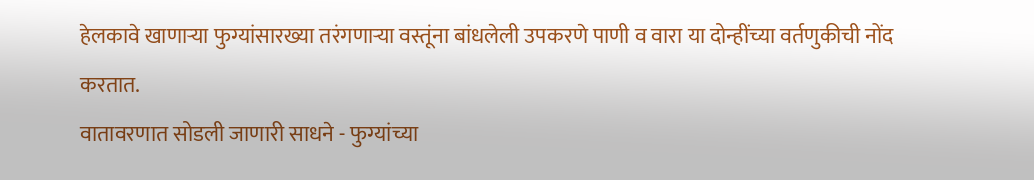हेलकावे खाणाऱ्या फुग्यांसारख्या तरंगणाऱ्या वस्तूंना बांधलेली उपकरणे पाणी व वारा या दोन्हींच्या वर्तणुकीची नोंद करतात.
वातावरणात सोडली जाणारी साधने - फुग्यांच्या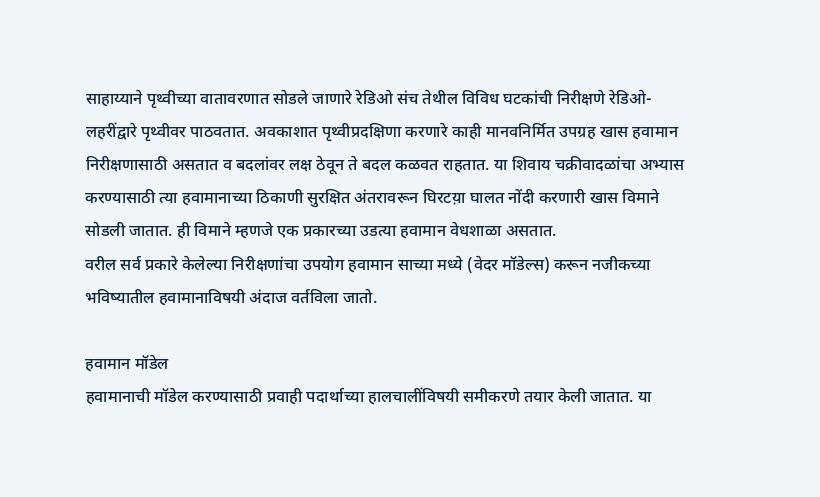साहाय्याने पृथ्वीच्या वातावरणात सोडले जाणारे रेडिओ संच तेथील विविध घटकांची निरीक्षणे रेडिओ-लहरींद्वारे पृथ्वीवर पाठवतात. अवकाशात पृथ्वीप्रदक्षिणा करणारे काही मानवनिर्मित उपग्रह खास हवामान निरीक्षणासाठी असतात व बदलांवर लक्ष ठेवून ते बदल कळवत राहतात. या शिवाय चक्रीवादळांचा अभ्यास करण्यासाठी त्या हवामानाच्या ठिकाणी सुरक्षित अंतरावरून घिरटय़ा घालत नोंदी करणारी खास विमाने सोडली जातात. ही विमाने म्हणजे एक प्रकारच्या उडत्या हवामान वेधशाळा असतात.
वरील सर्व प्रकारे केलेल्या निरीक्षणांचा उपयोग हवामान साच्या मध्ये (वेदर मॉडेल्स) करून नजीकच्या भविष्यातील हवामानाविषयी अंदाज वर्तविला जातो.

हवामान मॉडेल
हवामानाची मॉडेल करण्यासाठी प्रवाही पदार्थाच्या हालचालींविषयी समीकरणे तयार केली जातात. या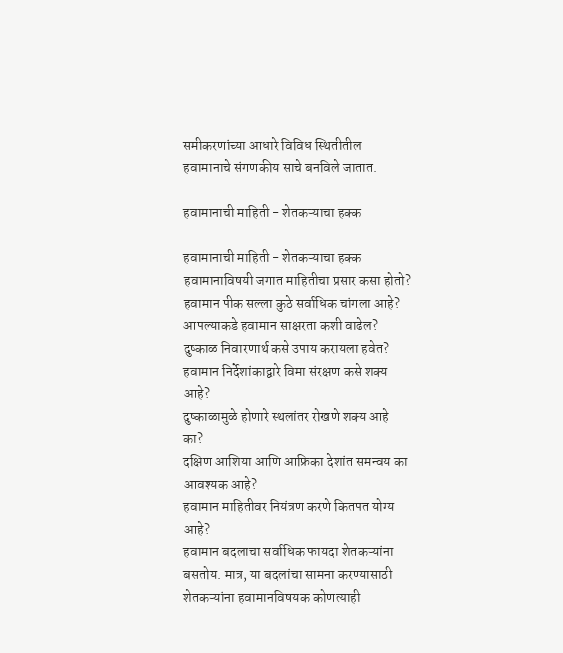समीकरणांच्या आधारे विविध स्थितीतील हवामानाचे संगणकीय साचे बनविले जातात.

हवामानाची माहिती - शेतकऱ्याचा हक्क

हवामानाची माहिती - शेतकऱ्याचा हक्क
हवामानाविषयी जगात माहितीचा प्रसार कसा होतो?
हवामान पीक सल्ला कुठे सर्वाधिक चांगला आहे?
आपल्याकडे हवामान साक्षरता कशी वाढेल?
दुष्काळ निवारणार्थ कसे उपाय करायला हवेत?
हवामान निर्देशांकाद्वारे विमा संरक्षण कसे शक्‍य आहे?
दुष्काळामुळे होणारे स्थलांतर रोखणे शक्‍य आहे का?
दक्षिण आशिया आणि आफ्रिका देशांत समन्वय का आवश्‍यक आहे?
हवामान माहितीवर नियंत्रण करणे कितपत योग्य आहे?
हवामान बदलाचा सर्वाधिक फायदा शेतकऱ्यांना बसतोय. मात्र, या बदलांचा सामना करण्यासाठी शेतकऱ्यांना हवामानविषयक कोणत्याही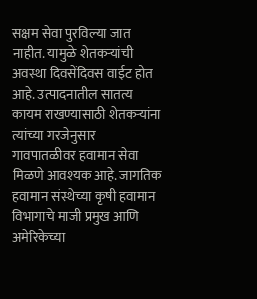सक्षम सेवा पुरविल्या जात नाहीत. यामुळे शेतकऱ्यांची अवस्था दिवसेंदिवस वाईट होत आहे. उत्पादनातील सातत्य कायम राखण्यासाठी शेतकऱ्यांना त्यांच्या गरजेनुसार गावपातळीवर हवामान सेवा मिळणे आवश्‍यक आहे. जागतिक हवामान संस्थेच्या कृषी हवामान विभागाचे माजी प्रमुख आणि अमेरिकेच्या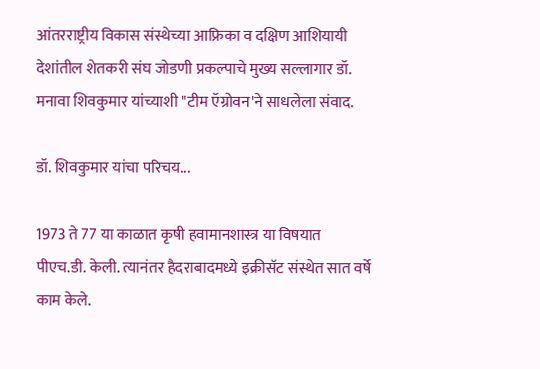आंतरराष्ट्रीय विकास संस्थेच्या आफ्रिका व दक्षिण आशियायी देशांतील शेतकरी संघ जोडणी प्रकल्पाचे मुख्य सल्लागार डॉ. मनावा शिवकुमार यांच्याशी "टीम ऍग्रोवन'ने साधलेला संवाद.

डॉ. शिवकुमार यांचा परिचय...

1973 ते 77 या काळात कृषी हवामानशास्त्र या विषयात पीएच.डी. केली. त्यानंतर हैदराबादमध्ये इक्रीसॅट संस्थेत सात वर्षे काम केले.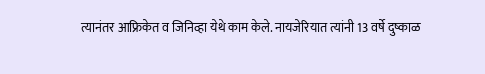त्यानंतर आफ्रिकेत व जिनिव्हा येथे काम केले. नायजेरियात त्यांनी 13 वर्षे दुष्काळ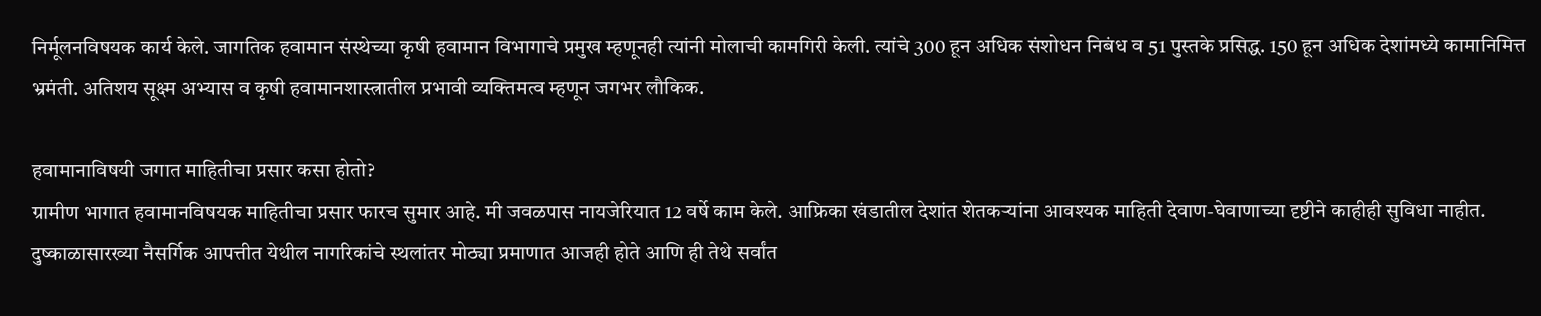निर्मूलनविषयक कार्य केले. जागतिक हवामान संस्थेच्या कृषी हवामान विभागाचे प्रमुख म्हणूनही त्यांनी मोलाची कामगिरी केली. त्यांचे 300 हून अधिक संशोधन निबंध व 51 पुस्तके प्रसिद्ध. 150 हून अधिक देशांमध्ये कामानिमित्त भ्रमंती. अतिशय सूक्ष्म अभ्यास व कृषी हवामानशास्त्रातील प्रभावी व्यक्तिमत्व म्हणून जगभर लौकिक.

हवामानाविषयी जगात माहितीचा प्रसार कसा होतो?
ग्रामीण भागात हवामानविषयक माहितीचा प्रसार फारच सुमार आहे. मी जवळपास नायजेरियात 12 वर्षे काम केले. आफ्रिका खंडातील देशांत शेतकऱ्यांना आवश्‍यक माहिती देवाण-घेवाणाच्या दृष्टीने काहीही सुविधा नाहीत. दुष्काळासारख्या नैसर्गिक आपत्तीत येथील नागरिकांचे स्थलांतर मोठ्या प्रमाणात आजही होते आणि ही तेथे सर्वांत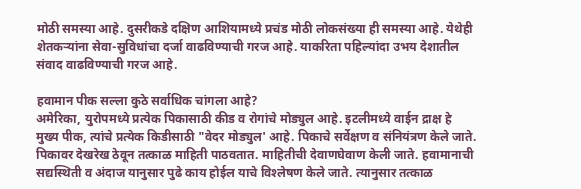मोठी समस्या आहे. दुसरीकडे दक्षिण आशियामध्ये प्रचंड मोठी लोकसंख्या ही समस्या आहे. येथेही शेतकऱ्यांना सेवा-सुविधांचा दर्जा वाढविण्याची गरज आहे. याकरिता पहिल्यांदा उभय देशातील संवाद वाढविण्याची गरज आहे.

हवामान पीक सल्ला कुठे सर्वाधिक चांगला आहे?
अमेरिका, युरोपमध्ये प्रत्येक पिकासाठी कीड व रोगांचे मोड्युल आहे. इटलीमध्ये वाईन द्राक्ष हे मुख्य पीक, त्यांचे प्रत्येक किडीसाठी "वेदर मोड्युल' आहे. पिकाचे सर्वेक्षण व संनियंत्रण केले जाते. पिकावर देखरेख ठेवून तत्काळ माहिती पाठवतात. माहितीची देवाणघेवाण केली जाते. हवामानाची सद्यस्थिती व अंदाज यानुसार पुढे काय होईल याचे विश्‍लेषण केले जाते. त्यानुसार तत्काळ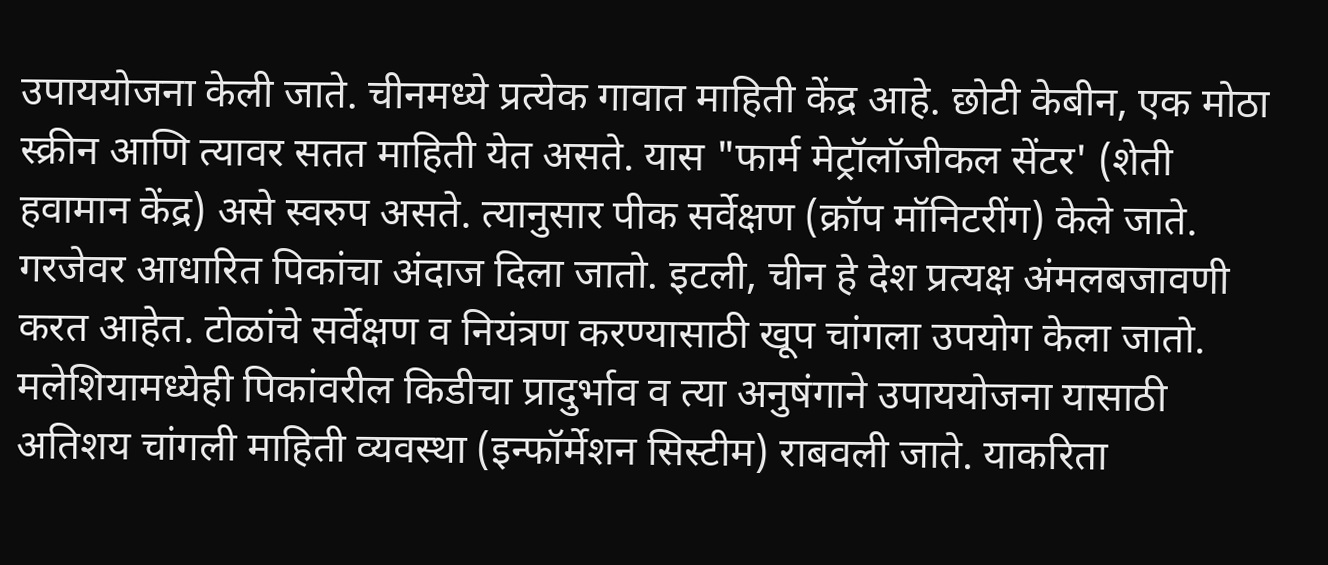उपाययोजना केली जाते. चीनमध्ये प्रत्येक गावात माहिती केंद्र आहे. छोटी केबीन, एक मोठा स्क्रीन आणि त्यावर सतत माहिती येत असते. यास "फार्म मेट्रॉलॉजीकल सेंटर' (शेती हवामान केंद्र) असे स्वरुप असते. त्यानुसार पीक सर्वेक्षण (क्रॉप मॉनिटरींग) केले जाते. गरजेवर आधारित पिकांचा अंदाज दिला जातो. इटली, चीन हे देश प्रत्यक्ष अंमलबजावणी करत आहेत. टोळांचे सर्वेक्षण व नियंत्रण करण्यासाठी खूप चांगला उपयोग केला जातो. मलेशियामध्येही पिकांवरील किडीचा प्रादुर्भाव व त्या अनुषंगाने उपाययोजना यासाठी अतिशय चांगली माहिती व्यवस्था (इन्फॉर्मेशन सिस्टीम) राबवली जाते. याकरिता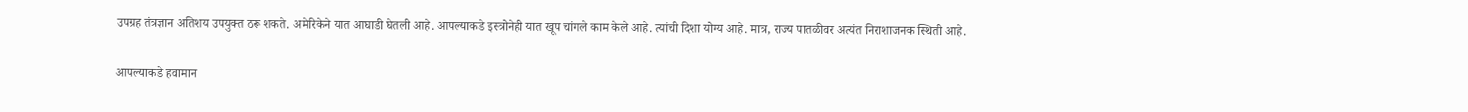उपग्रह तंत्रज्ञान अतिशय उपयुक्त ठरू शकते. अमेरिकेने यात आघाडी घेतली आहे. आपल्याकडे इस्त्रोनेही यात खूप चांगले काम केले आहे. त्यांची दिशा योग्य आहे. मात्र, राज्य पातळीवर अत्यंत निराशाजनक स्थिती आहे.

आपल्याकडे हवामान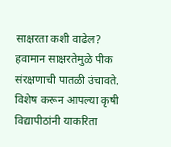साक्षरता कशी वाढेल?
हवामान साक्षरतेमुळे पीक संरक्षणाची पातळी उंचावते. विशेष करून आपल्या कृषी विद्यापीठांनी याकरिता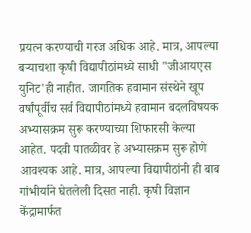प्रयत्न करण्याची गरज अधिक आहे. मात्र, आपल्या बऱ्याचशा कृषी विद्यापीठांमध्ये साधी "जीआयएस युनिट'ही नाहीत. जागतिक हवामान संस्थेने खूप वर्षांपूर्वीच सर्व विद्यापीठांमध्ये हवामान बदलविषयक अभ्यासक्रम सुरू करण्याच्या शिफारसी केल्या आहेत. पदवी पातळीवर हे अभ्यासक्रम सुरू होणे आवश्‍यक आहे. मात्र, आपल्या विद्यापीठांनी ही बाब गांभीर्याने घेतलेली दिसत नाही. कृषी विज्ञान केंद्रामार्फत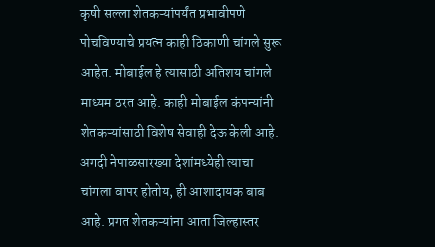कृषी सल्ला शेतकऱ्यांपर्यंत प्रभावीपणे पोचविण्याचे प्रयत्न काही ठिकाणी चांगले सुरू आहेत. मोबाईल हे त्यासाठी अतिशय चांगले माध्यम ठरत आहे. काही मोबाईल कंपन्यांनी शेतकऱ्यांसाठी विशेष सेवाही देऊ केली आहे. अगदी नेपाळसारख्या देशांमध्येही त्याचा चांगला वापर होतोय, ही आशादायक बाब आहे. प्रगत शेतकऱ्यांना आता जिल्हास्तर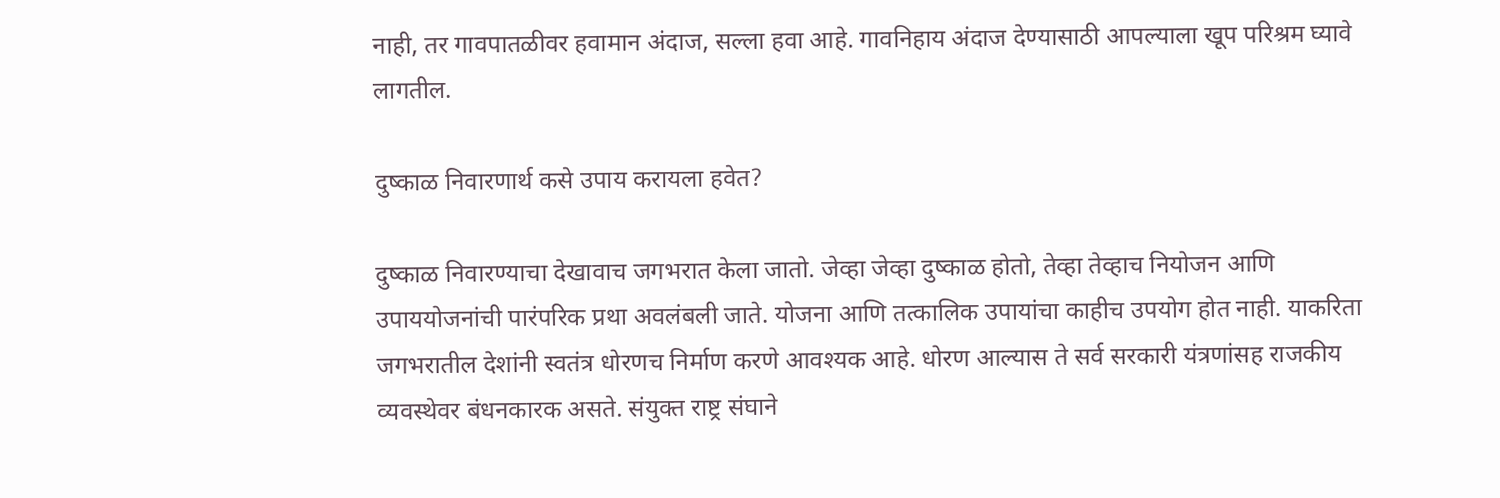नाही, तर गावपातळीवर हवामान अंदाज, सल्ला हवा आहे. गावनिहाय अंदाज देण्यासाठी आपल्याला खूप परिश्रम घ्यावे लागतील.

दुष्काळ निवारणार्थ कसे उपाय करायला हवेत?

दुष्काळ निवारण्याचा देखावाच जगभरात केला जातो. जेव्हा जेव्हा दुष्काळ होतो, तेव्हा तेव्हाच नियोजन आणि उपाययोजनांची पारंपरिक प्रथा अवलंबली जाते. योजना आणि तत्कालिक उपायांचा काहीच उपयोग होत नाही. याकरिता जगभरातील देशांनी स्वतंत्र धोरणच निर्माण करणे आवश्‍यक आहे. धोरण आल्यास ते सर्व सरकारी यंत्रणांसह राजकीय व्यवस्थेवर बंधनकारक असते. संयुक्त राष्ट्र संघाने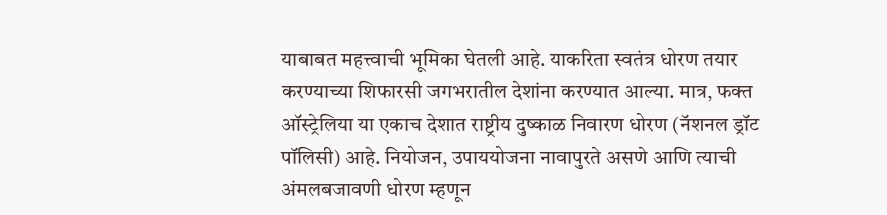याबाबत महत्त्वाची भूमिका घेतली आहे. याकरिता स्वतंत्र धोरण तयार करण्याच्या शिफारसी जगभरातील देशांना करण्यात आल्या. मात्र, फक्त ऑस्ट्रेलिया या एकाच देशात राष्ट्रीय दुष्काळ निवारण धोरण (नॅशनल ड्रॉट पॉलिसी) आहे. नियोजन, उपाययोजना नावापुरते असणे आणि त्याची अंमलबजावणी धोरण म्हणून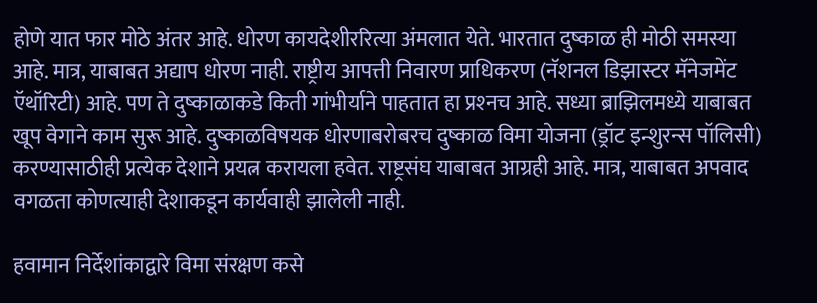होणे यात फार मोठे अंतर आहे. धोरण कायदेशीररित्या अंमलात येते. भारतात दुष्काळ ही मोठी समस्या आहे. मात्र, याबाबत अद्याप धोरण नाही. राष्ट्रीय आपत्ती निवारण प्राधिकरण (नॅशनल डिझास्टर मॅनेजमेंट ऍथॉरिटी) आहे. पण ते दुष्काळाकडे किती गांभीर्याने पाहतात हा प्रश्‍नच आहे. सध्या ब्राझिलमध्ये याबाबत खूप वेगाने काम सुरू आहे. दुष्काळविषयक धोरणाबरोबरच दुष्काळ विमा योजना (ड्रॉट इन्शुरन्स पॉलिसी) करण्यासाठीही प्रत्येक देशाने प्रयत्न करायला हवेत. राष्ट्रसंघ याबाबत आग्रही आहे. मात्र, याबाबत अपवाद वगळता कोणत्याही देशाकडून कार्यवाही झालेली नाही.

हवामान निर्देशांकाद्वारे विमा संरक्षण कसे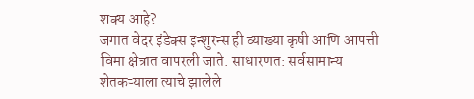शक्‍य आहे?
जगात वेदर इंडेक्‍स इन्शुरन्स ही व्याख्या कृषी आणि आपत्ती विमा क्षेत्रात वापरली जाते. साधारणत: सर्वसामान्य शेतकऱ्याला त्याचे झालेले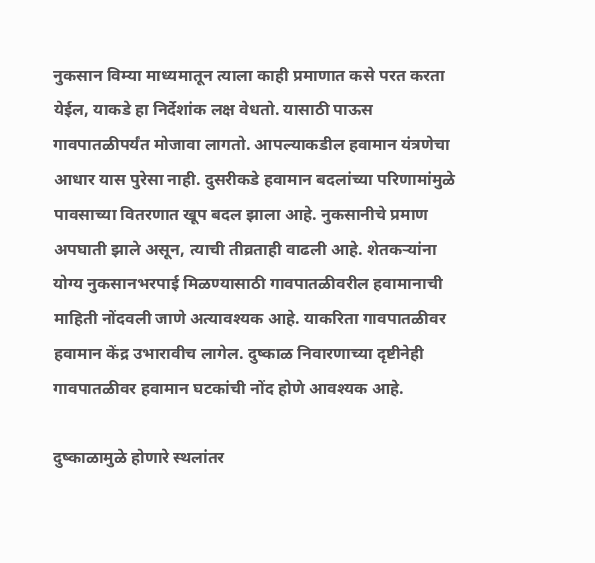नुकसान विम्या माध्यमातून त्याला काही प्रमाणात कसे परत करता येईल, याकडे हा निर्देशांक लक्ष वेधतो. यासाठी पाऊस गावपातळीपर्यंत मोजावा लागतो. आपल्याकडील हवामान यंत्रणेचा आधार यास पुरेसा नाही. दुसरीकडे हवामान बदलांच्या परिणामांमुळे पावसाच्या वितरणात खूप बदल झाला आहे. नुकसानीचे प्रमाण अपघाती झाले असून, त्याची तीव्रताही वाढली आहे. शेतकऱ्यांना योग्य नुकसानभरपाई मिळण्यासाठी गावपातळीवरील हवामानाची माहिती नोंदवली जाणे अत्यावश्‍यक आहे. याकरिता गावपातळीवर हवामान केंद्र उभारावीच लागेल. दुष्काळ निवारणाच्या दृष्टीनेही गावपातळीवर हवामान घटकांची नोंद होणे आवश्‍यक आहे.

दुष्काळामुळे होणारे स्थलांतर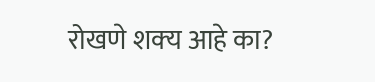रोखणे शक्‍य आहे का?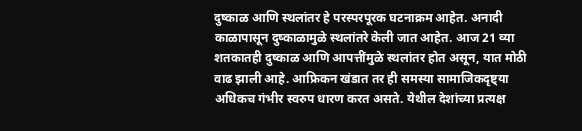दुष्काळ आणि स्थलांतर हे परस्परपूरक घटनाक्रम आहेत. अनादी काळापासून दुष्काळामुळे स्थलांतरे केली जात आहेत. आज 21 व्या शतकातही दुष्काळ आणि आपत्तींमुळे स्थलांतर होत असून, यात मोठी वाढ झाली आहे. आफ्रिकन खंडात तर ही समस्या सामाजिकदृष्ट्या अधिकच गंभीर स्वरुप धारण करत असते. येथील देशांच्या प्रत्यक्ष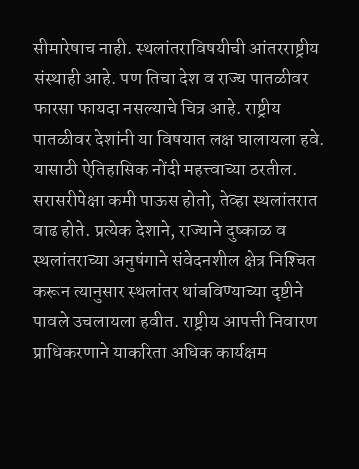सीमारेषाच नाही. स्थलांतराविषयीची आंतरराष्ट्रीय संस्थाही आहे. पण तिचा देश व राज्य पातळीवर फारसा फायदा नसल्याचे चित्र आहे. राष्ट्रीय पातळीवर देशांनी या विषयात लक्ष घालायला हवे. यासाठी ऐतिहासिक नोंदी महत्त्वाच्या ठरतील. सरासरीपेक्षा कमी पाऊस होतो, तेव्हा स्थलांतरात वाढ होते. प्रत्येक देशाने, राज्याने दुष्काळ व स्थलांतराच्या अनुषंगाने संवेदनशील क्षेत्र निश्‍चित करून त्यानुसार स्थलांतर थांबविण्याच्या दृष्टीने पावले उचलायला हवीत. राष्ट्रीय आपत्ती निवारण प्राधिकरणाने याकरिता अधिक कार्यक्षम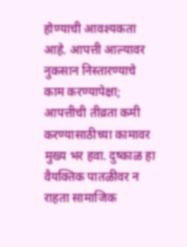होण्याची आवश्‍यकता आहे. आपत्ती आल्यावर नुकसान निस्तारण्याचे काम करण्यापेक्षा; आपत्तीची तीव्रता कमी करण्यासाठीच्या कामावर मुख्य भर हवा. दुष्काळ हा वैयक्तिक पातळीवर न राहता सामाजिक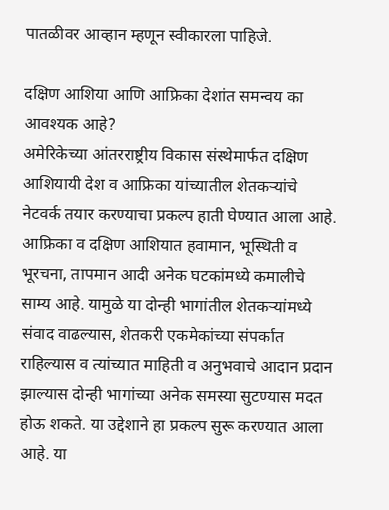पातळीवर आव्हान म्हणून स्वीकारला पाहिजे.

दक्षिण आशिया आणि आफ्रिका देशांत समन्वय का आवश्‍यक आहे?
अमेरिकेच्या आंतरराष्ट्रीय विकास संस्थेमार्फत दक्षिण आशियायी देश व आफ्रिका यांच्यातील शेतकऱ्यांचे नेटवर्क तयार करण्याचा प्रकल्प हाती घेण्यात आला आहे. आफ्रिका व दक्षिण आशियात हवामान, भूस्थिती व भूरचना, तापमान आदी अनेक घटकांमध्ये कमालीचे साम्य आहे. यामुळे या दोन्ही भागांतील शेतकऱ्यांमध्ये संवाद वाढल्यास, शेतकरी एकमेकांच्या संपर्कात राहिल्यास व त्यांच्यात माहिती व अनुभवाचे आदान प्रदान झाल्यास दोन्ही भागांच्या अनेक समस्या सुटण्यास मदत होऊ शकते. या उद्देशाने हा प्रकल्प सुरू करण्यात आला आहे. या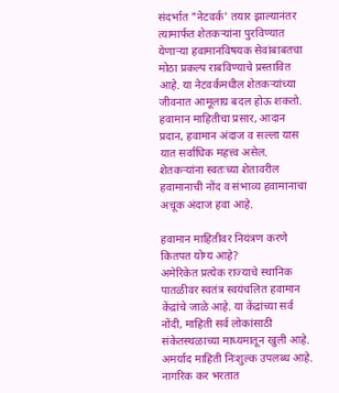संदर्भात "नेटवर्क' तयार झाल्यानंतर त्यामार्फत शेतकऱ्यांना पुरविण्यात येणाऱ्या हवामानविषयक सेवांबाबतचा मोठा प्रकल्प राबविण्याचे प्रस्तावित आहे. या नेटवर्कमधील शेतकऱ्यांच्या जीवनात आमूलाग्र बदल होऊ शकतो. हवामान माहितीचा प्रसार, आदान प्रदान, हवामान अंदाज व सल्ला यास यात सर्वाधिक महत्त्व असेल. शेतकऱ्यांना स्वतःच्या शेतावरील हवामानाची नोंद व संभाव्य हवामानाचा अचूक अंदाज हवा आहे.

हवामान माहितीवर नियंत्रण करणे कितपत योग्य आहे?
अमेरिकेत प्रत्येक राज्याचे स्थानिक पातळीवर स्वतंत्र स्वयंचलित हवामान केंद्रांचे जाळे आहे. या केंद्रांच्या सर्व नोंदी, माहिती सर्व लोकांसाठी संकेतस्थळाच्या माध्यमातून खुली आहे. अमर्याद माहिती निःशुल्क उपलब्ध आहे. नागरिक कर भरतात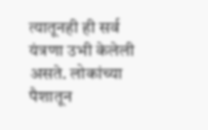त्यातूनही ही सर्व यंत्रणा उभी केलेली असते. लोकांच्या पैशातून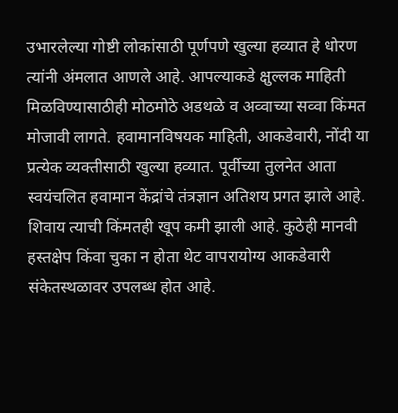उभारलेल्या गोष्टी लोकांसाठी पूर्णपणे खुल्या हव्यात हे धोरण त्यांनी अंमलात आणले आहे. आपल्याकडे क्षुल्लक माहिती मिळविण्यासाठीही मोठमोठे अडथळे व अव्वाच्या सव्वा किंमत मोजावी लागते. हवामानविषयक माहिती, आकडेवारी, नोंदी या प्रत्येक व्यक्तीसाठी खुल्या हव्यात. पूर्वीच्या तुलनेत आता स्वयंचलित हवामान केंद्रांचे तंत्रज्ञान अतिशय प्रगत झाले आहे. शिवाय त्याची किंमतही खूप कमी झाली आहे. कुठेही मानवी हस्तक्षेप किंवा चुका न होता थेट वापरायोग्य आकडेवारी संकेतस्थळावर उपलब्ध होत आहे.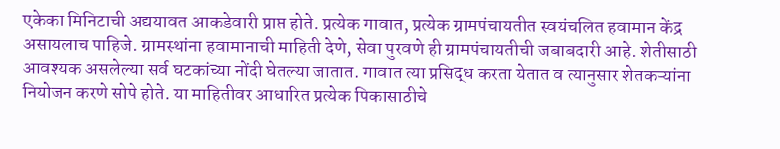एकेका मिनिटाची अद्ययावत आकडेवारी प्राप्त होते. प्रत्येक गावात, प्रत्येक ग्रामपंचायतीत स्वयंचलित हवामान केंद्र असायलाच पाहिजे. ग्रामस्थांना हवामानाची माहिती देणे, सेवा पुरवणे ही ग्रामपंचायतीची जबाबदारी आहे. शेतीसाठी आवश्‍यक असलेल्या सर्व घटकांच्या नोंदी घेतल्या जातात. गावात त्या प्रसिद्ध करता येतात व त्यानुसार शेतकऱ्यांना नियोजन करणे सोपे होते. या माहितीवर आधारित प्रत्येक पिकासाठीचे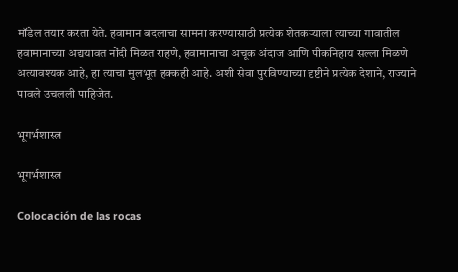मॉडेल तयार करता येते. हवामान बदलाचा सामना करण्यासाठी प्रत्येक शेतकऱ्याला त्याच्या गावातील हवामानाच्या अद्ययावत नोंदी मिळत राहणे, हवामानाचा अचूक अंदाज आणि पीकनिहाय सल्ला मिळणे अत्यावश्‍यक आहे, हा त्याचा मुलभूत हक्कही आहे. अशी सेवा पुरविण्याच्या दृष्टीने प्रत्येक देशाने, राज्याने पावले उचलली पाहिजेत.

भूगर्भशास्त्र

भूगर्भशास्त्र

Colocación de las rocas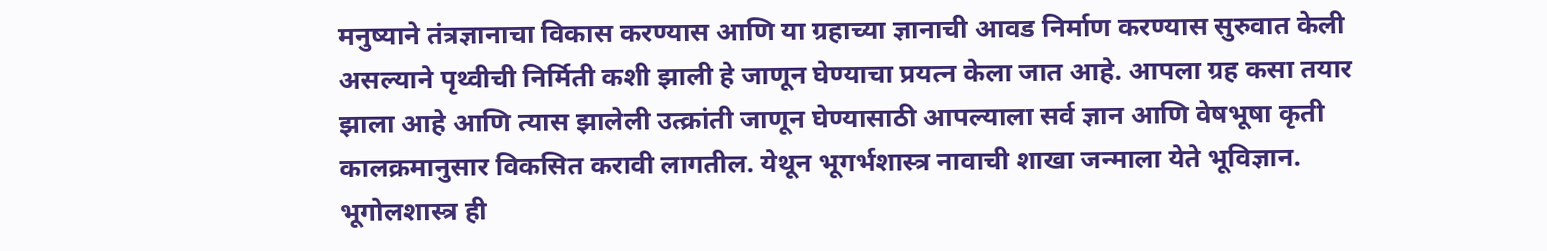मनुष्याने तंत्रज्ञानाचा विकास करण्यास आणि या ग्रहाच्या ज्ञानाची आवड निर्माण करण्यास सुरुवात केली असल्याने पृथ्वीची निर्मिती कशी झाली हे जाणून घेण्याचा प्रयत्न केला जात आहे. आपला ग्रह कसा तयार झाला आहे आणि त्यास झालेली उत्क्रांती जाणून घेण्यासाठी आपल्याला सर्व ज्ञान आणि वेषभूषा कृती कालक्रमानुसार विकसित करावी लागतील. येथून भूगर्भशास्त्र नावाची शाखा जन्माला येते भूविज्ञान. भूगोलशास्त्र ही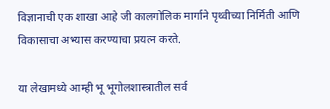विज्ञानाची एक शाखा आहे जी कालगोलिक मार्गाने पृथ्वीच्या निर्मिती आणि विकासाचा अभ्यास करण्याचा प्रयत्न करते.

या लेखामध्ये आम्ही भू भूगोलशास्त्रातील सर्व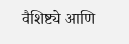वैशिष्ट्ये आणि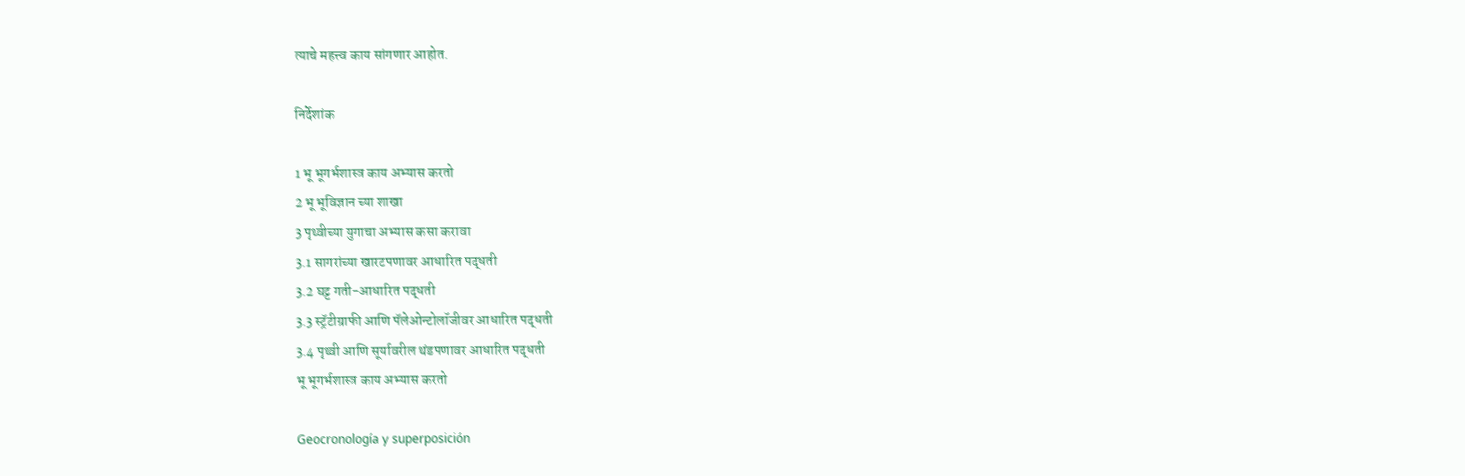त्याचे महत्त्व काय सांगणार आहोत.

निर्देशांक

1 भू भूगर्भशास्त्र काय अभ्यास करतो
2 भू भूविज्ञान च्या शाखा
3 पृथ्वीच्या युगाचा अभ्यास कसा करावा
3.1 सागरांच्या खारटपणावर आधारित पद्धती
3.2 घट्ट गती-आधारित पद्धती
3.3 स्ट्रॅटीग्राफी आणि पॅलेओन्टोलॉजीवर आधारित पद्धती
3.4 पृथ्वी आणि सूर्यावरील थंडपणावर आधारित पद्धती
भू भूगर्भशास्त्र काय अभ्यास करतो

Geocronología y superposición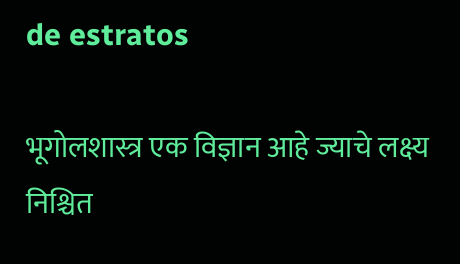de estratos

भूगोलशास्त्र एक विज्ञान आहे ज्याचे लक्ष्य निश्चित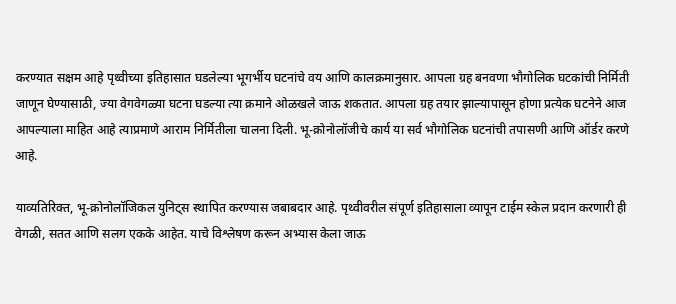करण्यात सक्षम आहे पृथ्वीच्या इतिहासात घडलेल्या भूगर्भीय घटनांचे वय आणि कालक्रमानुसार. आपला ग्रह बनवणा भौगोलिक घटकांची निर्मिती जाणून घेण्यासाठी, ज्या वेगवेगळ्या घटना घडल्या त्या क्रमाने ओळखले जाऊ शकतात. आपला ग्रह तयार झाल्यापासून होणा प्रत्येक घटनेने आज आपल्याला माहित आहे त्याप्रमाणे आराम निर्मितीला चालना दिली. भू-क्रोनोलॉजीचे कार्य या सर्व भौगोलिक घटनांची तपासणी आणि ऑर्डर करणे आहे.

याव्यतिरिक्त, भू-क्रोनोलॉजिकल युनिट्स स्थापित करण्यास जबाबदार आहे. पृथ्वीवरील संपूर्ण इतिहासाला व्यापून टाईम स्केल प्रदान करणारी ही वेगळी, सतत आणि सलग एकके आहेत. याचे विश्लेषण करून अभ्यास केला जाऊ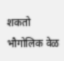शकतो भौगोलिक वेळ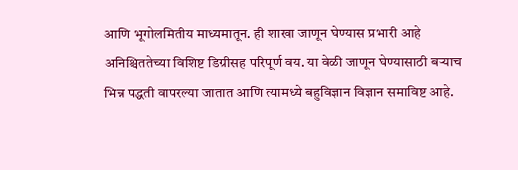आणि भूगोलमितीय माध्यमातून. ही शाखा जाणून घेण्यास प्रभारी आहे अनिश्चिततेच्या विशिष्ट डिग्रीसह परिपूर्ण वय. या वेळी जाणून घेण्यासाठी बर्‍याच भिन्न पद्धती वापरल्या जातात आणि त्यामध्ये बहुविज्ञान विज्ञान समाविष्ट आहे.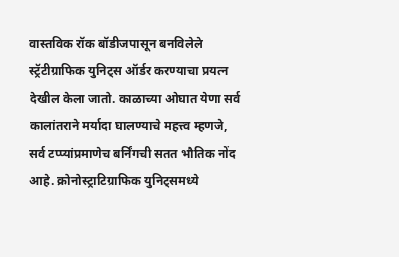वास्तविक रॉक बॉडीजपासून बनविलेले स्ट्रॅटीग्राफिक युनिट्स ऑर्डर करण्याचा प्रयत्न देखील केला जातो. काळाच्या ओघात येणा सर्व कालांतराने मर्यादा घालण्याचे महत्त्व म्हणजे, सर्व टप्प्यांप्रमाणेच बर्निंगची सतत भौतिक नोंद आहे. क्रोनोस्ट्राटिग्राफिक युनिट्समध्ये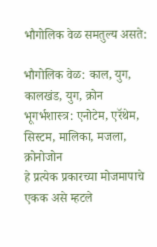भौगोलिक वेळ समतुल्य असते:

भौगोलिक वेळ: काल, युग, कालखंड, युग, क्रोन
भूगर्भशास्त्र: एनोटेम, एरॅथेम, सिस्टम, मालिका, मजला, क्रोनोजोन
हे प्रत्येक प्रकारच्या मोजमापाचे एकक असे म्हटले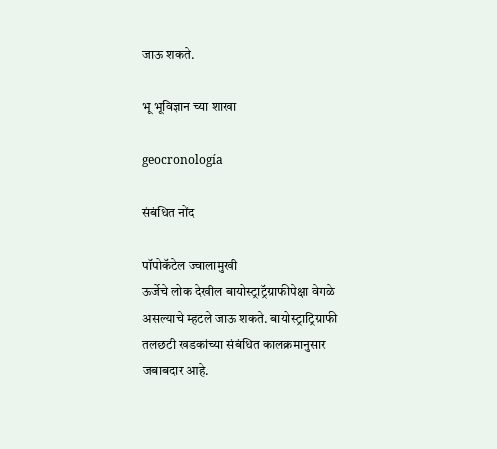जाऊ शकते.

भू भूविज्ञान च्या शाखा

geocronología

संबंधित नोंद

पॉपोकॅटेल ज्वालामुखी
ऊर्जेचे लोक देखील बायोस्ट्राट्रॅग्राफीपेक्षा वेगळे असल्याचे म्हटले जाऊ शकते. बायोस्ट्राट्रिग्राफी तलछटी खडकांच्या संबंधित कालक्रमानुसार जबाबदार आहे.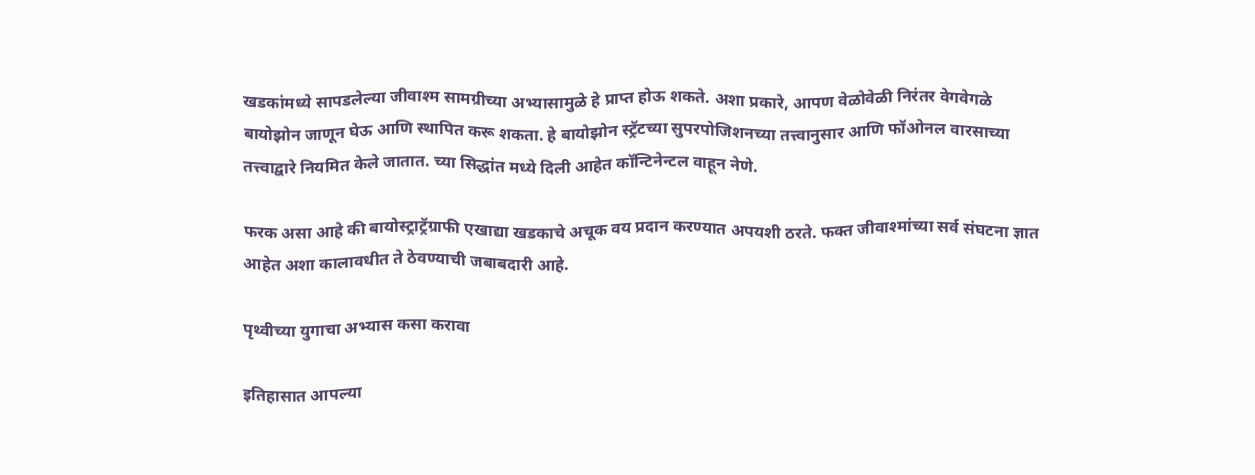खडकांमध्ये सापडलेल्या जीवाश्म सामग्रीच्या अभ्यासामुळे हे प्राप्त होऊ शकते. अशा प्रकारे, आपण वेळोवेळी निरंतर वेगवेगळे बायोझोन जाणून घेऊ आणि स्थापित करू शकता. हे बायोझोन स्ट्रॅटच्या सुपरपोजिशनच्या तत्त्वानुसार आणि फॉओनल वारसाच्या तत्त्वाद्वारे नियमित केले जातात. च्या सिद्धांत मध्ये दिली आहेत कॉन्टिनेन्टल वाहून नेणे.

फरक असा आहे की बायोस्ट्राट्रॅग्राफी एखाद्या खडकाचे अचूक वय प्रदान करण्यात अपयशी ठरते. फक्त जीवाश्मांच्या सर्व संघटना ज्ञात आहेत अशा कालावधीत ते ठेवण्याची जबाबदारी आहे.

पृथ्वीच्या युगाचा अभ्यास कसा करावा

इतिहासात आपल्या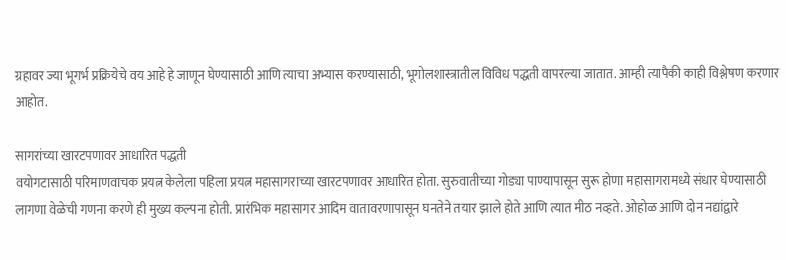ग्रहावर ज्या भूगर्भ प्रक्रियेचे वय आहे हे जाणून घेण्यासाठी आणि त्याचा अभ्यास करण्यासाठी, भूगोलशास्त्रातील विविध पद्धती वापरल्या जातात. आम्ही त्यापैकी काही विश्लेषण करणार आहोत.

सागरांच्या खारटपणावर आधारित पद्धती
वयोगटासाठी परिमाणवाचक प्रयत्न केलेला पहिला प्रयत्न महासागराच्या खारटपणावर आधारित होता. सुरुवातीच्या गोड्या पाण्यापासून सुरू होणा महासागरामध्ये संधार घेण्यासाठी लागणा वेळेची गणना करणे ही मुख्य कल्पना होती. प्रारंभिक महासागर आदिम वातावरणापासून घनतेने तयार झाले होते आणि त्यात मीठ नव्हते. ओहोळ आणि दोन नद्यांद्वारे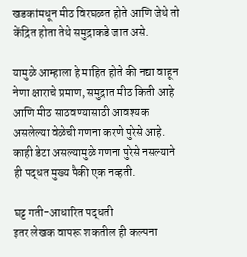खडकांमधून मीठ विरघळत होते आणि जेथे तो केंद्रित होता तेथे समुद्राकडे जात असे.

यामुळे आम्हाला हे माहित होते की नद्या वाहून नेणा क्षाराचे प्रमाण, समुद्रात मीठ किती आहे आणि मीठ साठवण्यासाठी आवश्यक असलेल्या वेळेची गणना करणे पुरेसे आहे. काही डेटा असल्यामुळे गणना पुरेसे नसल्याने ही पद्धत मुख्य पैकी एक नव्हती.

घट्ट गती-आधारित पद्धती
इतर लेखक वापरू शकतील ही कल्पना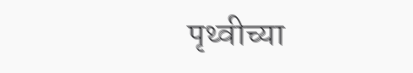पृथ्वीच्या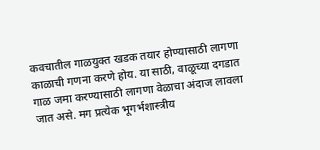कवचातील गाळयुक्त खडक तयार होण्यासाठी लागणा काळाची गणना करणे होय. या साठी, वाळूच्या दगडात गाळ जमा करण्यासाठी लागणा वेळाचा अंदाज लावला जात असे. मग प्रत्येक भूगर्भशास्त्रीय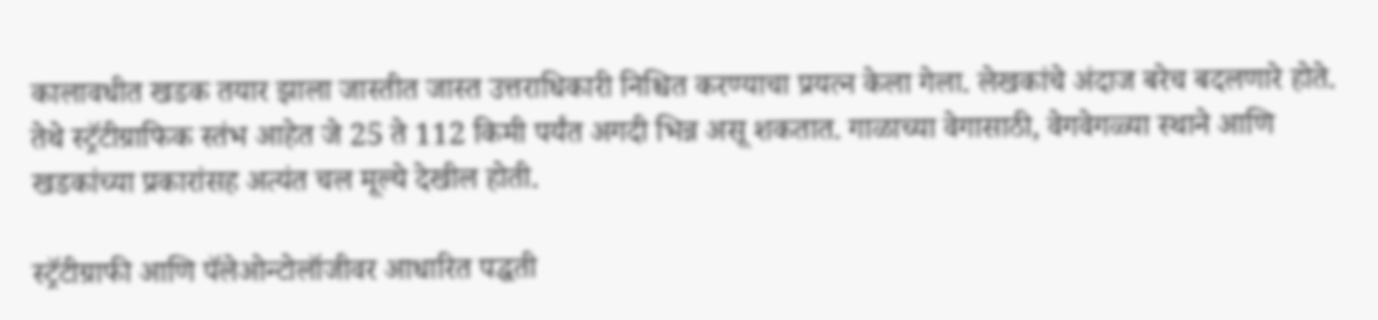कालावधीत खडक तयार झाला जास्तीत जास्त उत्तराधिकारी निश्चित करण्याचा प्रयत्न केला गेला. लेखकांचे अंदाज बरेच बदलणारे होते. तेथे स्ट्रॅटीग्राफिक स्तंभ आहेत जे 25 ते 112 किमी पर्यंत अगदी भिन्न असू शकतात. गाळाच्या वेगासाठी, वेगवेगळ्या स्थाने आणि खडकांच्या प्रकारांसह अत्यंत चल मूल्ये देखील होती.

स्ट्रॅटीग्राफी आणि पॅलेओन्टोलॉजीवर आधारित पद्धती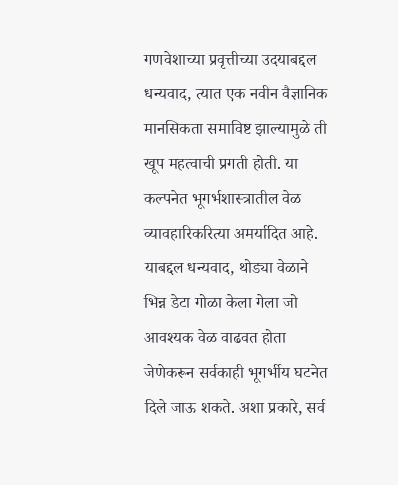गणवेशाच्या प्रवृत्तीच्या उदयाबद्दल धन्यवाद, त्यात एक नवीन वैज्ञानिक मानसिकता समाविष्ट झाल्यामुळे ती खूप महत्वाची प्रगती होती. या कल्पनेत भूगर्भशास्त्रातील वेळ व्यावहारिकरित्या अमर्यादित आहे. याबद्दल धन्यवाद, थोड्या वेळाने भिन्न डेटा गोळा केला गेला जो आवश्यक वेळ वाढवत होता जेणेकरून सर्वकाही भूगर्भीय घटनेत दिले जाऊ शकते. अशा प्रकारे, सर्व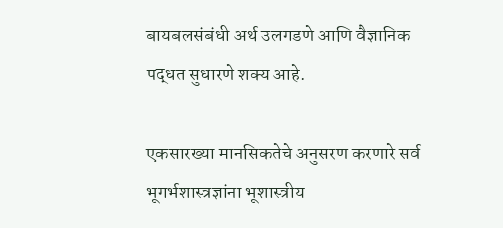बायबलसंबंधी अर्थ उलगडणे आणि वैज्ञानिक पद्धत सुधारणे शक्य आहे.

एकसारख्या मानसिकतेचे अनुसरण करणारे सर्व भूगर्भशास्त्रज्ञांना भूशास्त्रीय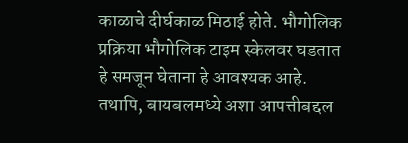काळाचे दीर्घकाळ मिठाई होते. भौगोलिक प्रक्रिया भौगोलिक टाइम स्केलवर घडतात हे समजून घेताना हे आवश्यक आहे. तथापि, बायबलमध्ये अशा आपत्तीबद्दल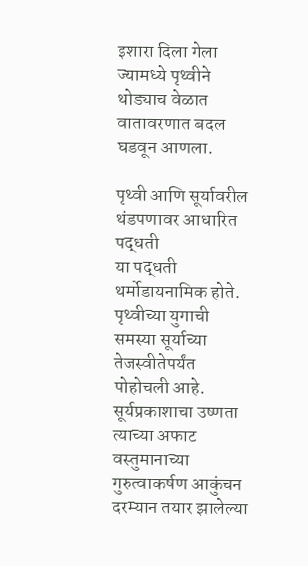इशारा दिला गेला ज्यामध्ये पृथ्वीने थोड्याच वेळात वातावरणात बदल घडवून आणला.

पृथ्वी आणि सूर्यावरील थंडपणावर आधारित पद्धती
या पद्धती थर्मोडायनामिक होते. पृथ्वीच्या युगाची समस्या सूर्याच्या तेजस्वीतेपर्यंत पोहोचली आहे. सूर्यप्रकाशाचा उष्णता त्याच्या अफाट वस्तुमानाच्या गुरुत्वाकर्षण आकुंचन दरम्यान तयार झालेल्या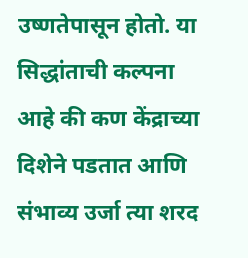उष्णतेपासून होतो. या सिद्धांताची कल्पना आहे की कण केंद्राच्या दिशेने पडतात आणि संभाव्य उर्जा त्या शरद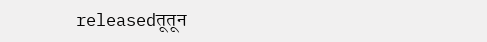releasedतूतून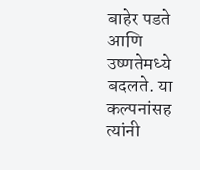बाहेर पडते आणि उष्णतेमध्ये बदलते. या कल्पनांसह त्यांनी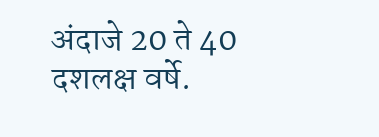अंदाजे 20 ते 40 दशलक्ष वर्षे.